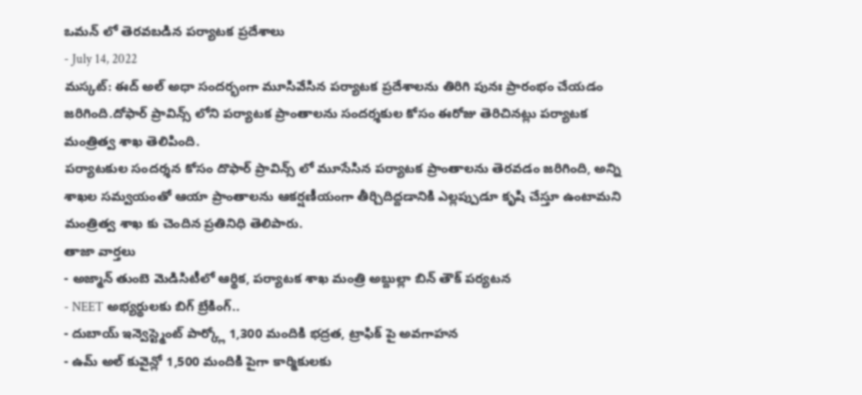ఒమన్ లో తెరవబడిన పర్యాటక ప్రదేశాలు
- July 14, 2022
మస్కట్: ఈద్ అల్ అధా సందర్భంగా మూసివేసిన పర్యాటక ప్రదేశాలను తిరిగి పునః ప్రారంభం చేయడం జరిగింది.దోఫార్ ప్రావిన్స్ లోని పర్యాటక ప్రాంతాలను సందర్శకుల కోసం ఈరోజు తెరిచినట్లు పర్యాటక మంత్రిత్వ శాఖ తెలిపింది.
పర్యాటకుల సందర్శన కోసం దొఫార్ ప్రావిన్స్ లో మూసేసిన పర్యాటక ప్రాంతాలను తెరవడం జరిగింది, అన్ని శాఖల సమ్వయంతో ఆయా ప్రాంతాలను ఆకర్షణీయంగా తీర్చిదిద్దడానికి ఎల్లప్పుడూ కృషి చేస్తూ ఉంటామని మంత్రిత్వ శాఖ కు చెందిన ప్రతినిధి తెలిపారు.
తాజా వార్తలు
- అజ్మాన్ తుంబె మెడిసిటీలో ఆర్థిక, పర్యాటక శాఖ మంత్రి అబ్దుల్లా బిన్ తౌక్ పర్యటన
- NEET అభ్యర్థులకు బిగ్ బ్రేకింగ్..
- దుబాయ్ ఇన్వెస్ట్మెంట్ పార్క్లో 1,300 మందికి భద్రత, ట్రాఫిక్ పై అవగాహన
- ఉమ్ అల్ కువైన్లో 1,500 మందికి పైగా కార్మికులకు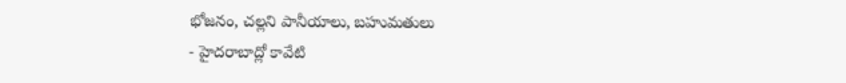భోజనం, చల్లని పానీయాలు, బహుమతులు
- హైదరాబాద్లో కావేటి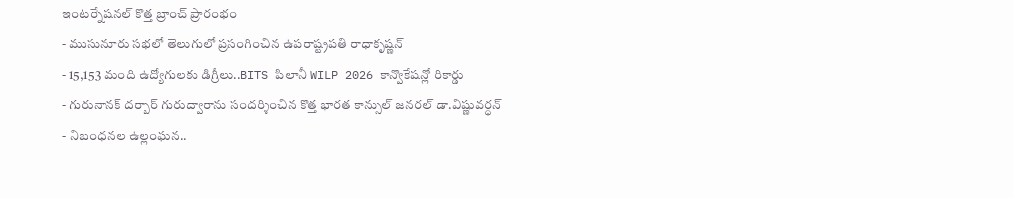ఇంటర్నేషనల్ కొత్త బ్రాంచ్ ప్రారంభం
- ముసునూరు సభలో తెలుగులో ప్రసంగించిన ఉపరాష్ట్రపతి రాధాకృష్ణన్
- 15,153 మంది ఉద్యోగులకు డిగ్రీలు..BITS పిలానీ WILP 2026 కాన్వొకేషన్లో రికార్డు
- గురునానక్ దర్బార్ గురుద్వారాను సందర్శించిన కొత్త భారత కాన్సుల్ జనరల్ డా.విష్ణువర్ధన్
- నిబంధనల ఉల్లంఘన..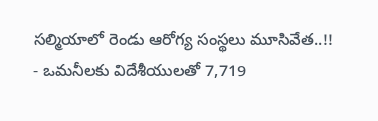సల్మియాలో రెండు ఆరోగ్య సంస్థలు మూసివేత..!!
- ఒమనీలకు విదేశీయులతో 7,719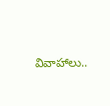వివాహాలు..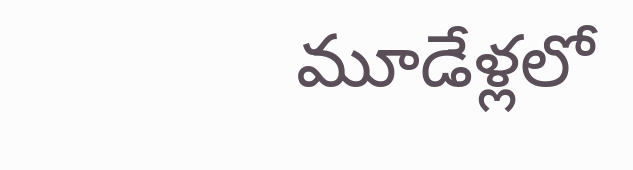మూడేళ్లలో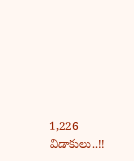1,226 విడాకులు..!!